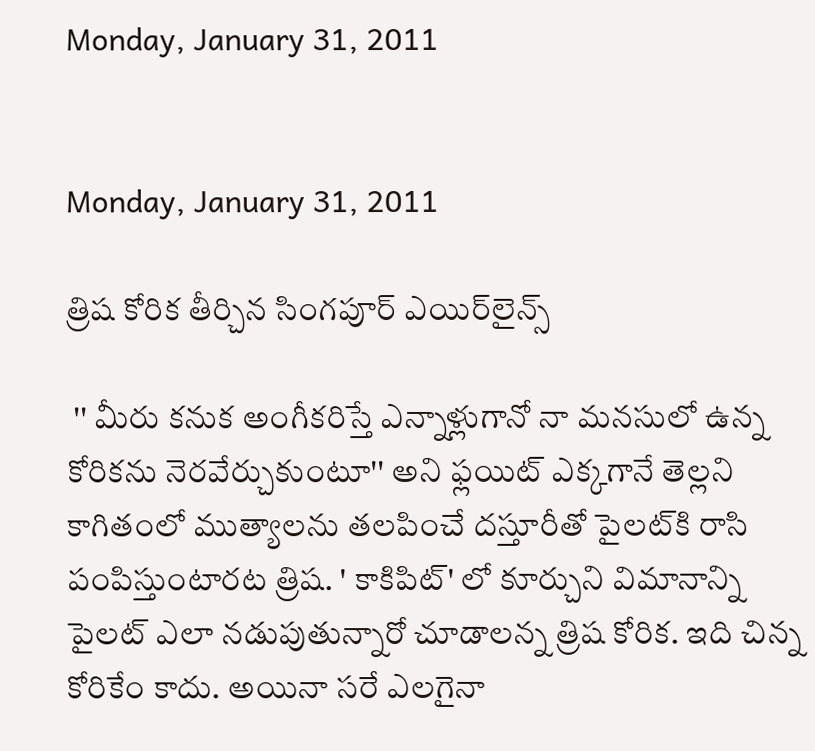Monday, January 31, 2011


Monday, January 31, 2011

త్రిష కోరిక తీర్చిన సింగపూర్‌ ఎయిర్‌లైన్స్‌

 '' మీరు కనుక అంగీకరిస్తే ఎన్నాళ్లుగానో నా మనసులో ఉన్న కోరికను నెరవేర్చుకుంటూ'' అని ఫ్లయిట్‌ ఎక్కగానే తెల్లని కాగితంలో ముత్యాలను తలపించే దస్తూరీతో పైలట్‌కి రాసి పంపిస్తుంటారట త్రిష. ' కాకిపిట్‌' లో కూర్చుని విమానాన్ని పైలట్‌ ఎలా నడుపుతున్నారో చూడాలన్న త్రిష కోరిక. ఇది చిన్న కోరికేం కాదు. అయినా సరే ఎలగైనా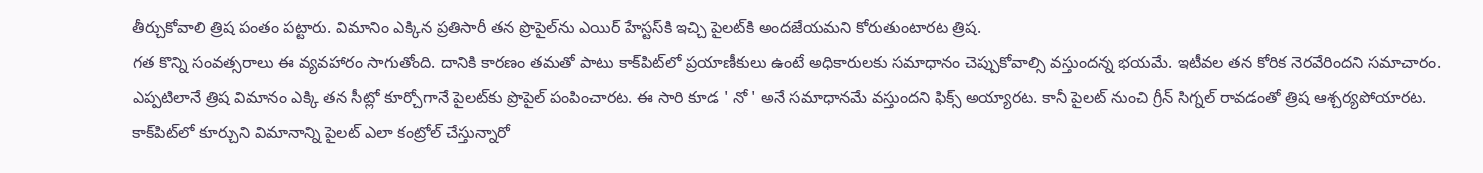తీర్చుకోవాలి త్రిష పంతం పట్టారు. విమానిం ఎక్కిన ప్రతిసారీ తన ప్రొపైల్‌ను ఎయిర్‌ హేస్టస్‌కి ఇచ్చి పైలట్‌కి అందజేయమని కోరుతుంటారట త్రిష.
గత కొన్ని సంవత్సరాలు ఈ వ్యవహారం సాగుతోంది. దానికి కారణం తమతో పాటు కాక్‌పిట్‌లో ప్రయాణీకులు ఉంటే అధికారులకు సమాధానం చెప్పుకోవాల్సి వస్తుందన్న భయమే. ఇటీవల తన కోరిక నెరవేరిందని సమాచారం. ఎప్పటిలానే త్రిష విమానం ఎక్కి తన సీట్లో కూర్చోగానే పైలట్‌కు ప్రొపైల్‌ పంపించారట. ఈ సారి కూడ ' నో ' అనే సమాధానమే వస్తుందని ఫిక్స్‌ అయ్యారట. కానీ పైలట్‌ నుంచి గ్రీన్‌ సిగ్నల్‌ రావడంతో త్రిష ఆశ్చర్యపోయారట. కాక్‌పిట్‌లో కూర్చుని విమానాన్ని పైలట్‌ ఎలా కంట్రోల్‌ చేస్తున్నారో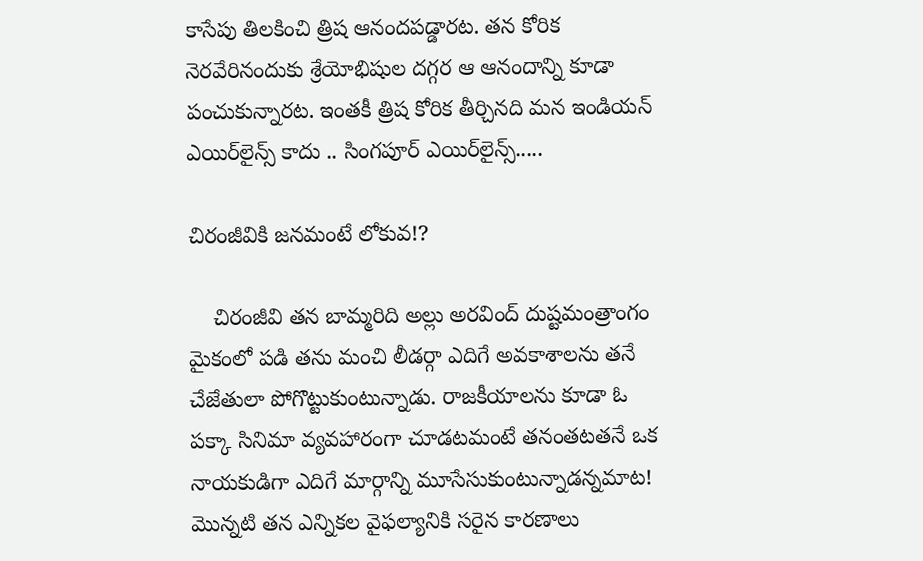కాసేపు తిలకించి త్రిష ఆనందపడ్డారట. తన కోరిక నెరవేరినందుకు శ్రేయోభిషుల దగ్గర ఆ ఆనందాన్ని కూడా పంచుకున్నారట. ఇంతకీ త్రిష కోరిక తీర్చినది మన ఇండియన్‌ ఎయిర్‌లైన్స్‌ కాదు .. సింగపూర్‌ ఎయిర్‌లైన్స్.....

చిరంజీవికి జనమంటే లోకువ!?

    చిరంజీవి తన బామ్మరిది అల్లు అరవింద్ దుష్టమంత్రాంగం మైకంలో పడి తను మంచి లీడర్గా ఎదిగే అవకాశాలను తనే చేజేతులా పోగొట్టుకుంటున్నాడు. రాజకీయాలను కూడా ఓ పక్కా సినిమా వ్యవహారంగా చూడటమంటే తనంతటతనే ఒక నాయకుడిగా ఎదిగే మార్గాన్ని మూసేసుకుంటున్నాడన్నమాట! మొన్నటి తన ఎన్నికల వైఫల్యానికి సరైన కారణాలు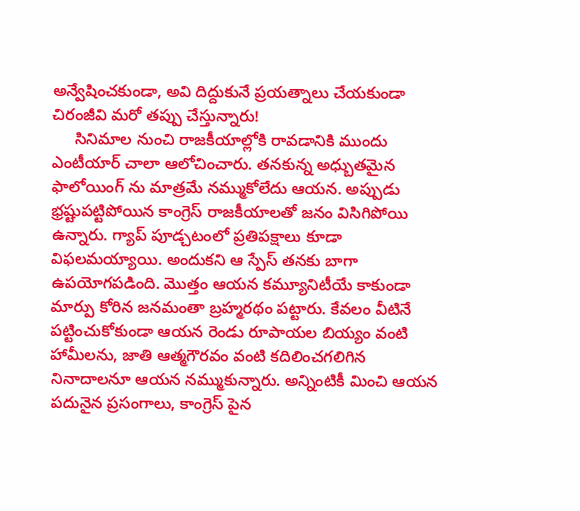అన్వేషించకుండా, అవి దిద్దుకునే ప్రయత్నాలు చేయకుండా చిరంజీవి మరో తప్పు చేస్తున్నారు!
     సినిమాల నుంచి రాజకీయాల్లోకి రావడానికి ముందు ఎంటీయార్ చాలా ఆలోచించారు. తనకున్న అధ్బుతమైన ఫాలోయింగ్ ను మాత్రమే నమ్ముకోలేదు ఆయన. అప్పుడు భ్రష్టుపట్టిపోయిన కాంగ్రెస్ రాజకీయాలతో జనం విసిగిపోయి ఉన్నారు. గ్యాప్ పూడ్చటంలో ప్రతిపక్షాలు కూడా విఫలమయ్యాయి. అందుకని ఆ స్పేస్ తనకు బాగా ఉపయోగపడింది. మొత్తం ఆయన కమ్యూనిటీయే కాకుండా మార్పు కోరిన జనమంతా బ్రహ్మరథం పట్టారు. కేవలం వీటినే పట్టించుకోకుండా ఆయన రెండు రూపాయల బియ్యం వంటి హామీలను, జాతి ఆత్మగౌరవం వంటి కదిలించగలిగిన నినాదాలనూ ఆయన నమ్ముకున్నారు. అన్నింటికీ మించి ఆయన పదునైన ప్రసంగాలు, కాంగ్రెస్ పైన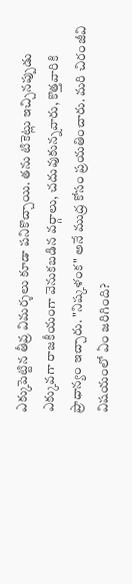ఎక్కుపెట్టిన తీవ్ర విమర్శలు కూడా పనికొచ్చాయి. తను టికెట్లు ఇచ్చినప్పుడు ఎక్కువగా రాజకీయంగా వెనుకబడిన వర్గాలు, చదువుకున్నవారు, కొత్తవారికి ప్రాధాన్యం ఇచ్చారు. "నిష్కళంక" అనే ముద్ర కోసం ప్రయతించారు. మరి చిరంజీవి విషయంలో ఏం జరిగింది?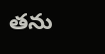తను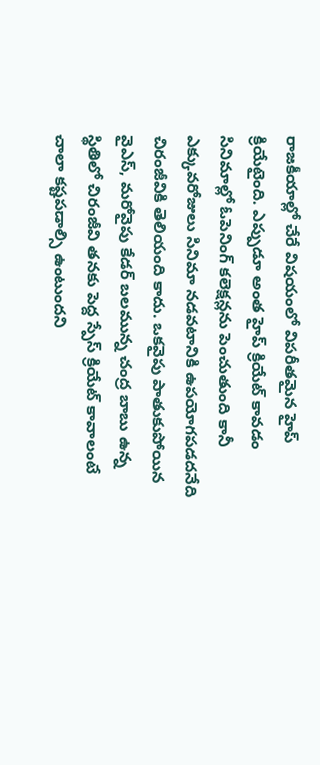రాజకీయాల్లో చేరే విషయంలో విపరీతమైన హైప్ క్రియేటైంది. ఎప్పుడూ అంత హైప్ క్రియేట్ కావడం సినిమాల్లో ఓపెనింగ్ కలెక్షన్లను పెంచుతుంది కానీ ఎక్కువరోజులు సినిమా నడవటానికి ఉపయోగపడదనేది చిరంజీవికి తెలియంది కాదు. ఒకవైపు పాతుకుపోయిన వైఎస్, మరోవైపు కేడర్ బలమున్న చంద్ర బాబు ఉన్న స్థితిలో చిరంజీవి తనకు పెద్ద స్పేస్ క్రియేట్ కావాలంటే చాలా కష్టపడాల్సి ఉంటుందని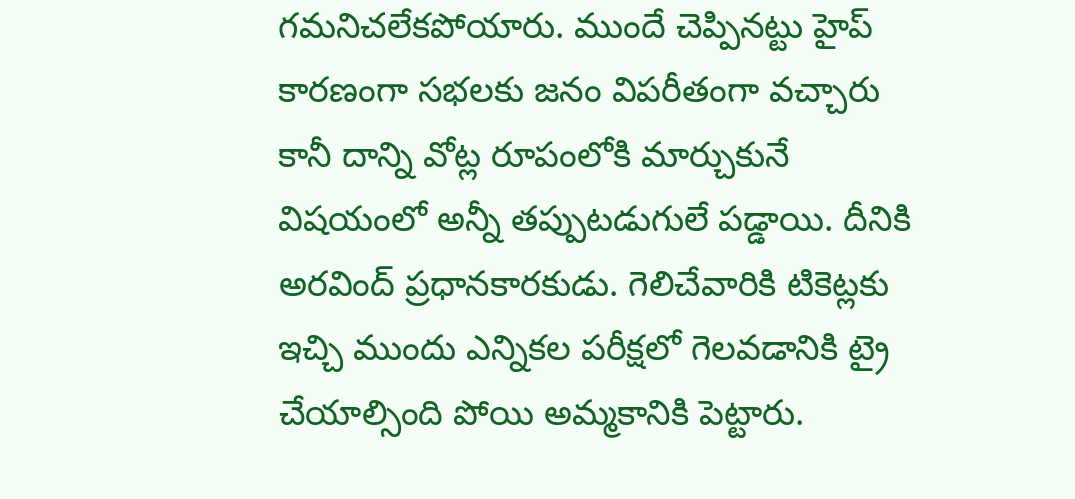గమనిచలేకపోయారు. ముందే చెప్పినట్టు హైప్ కారణంగా సభలకు జనం విపరీతంగా వచ్చారు కానీ దాన్ని వోట్ల రూపంలోకి మార్చుకునే విషయంలో అన్నీ తప్పుటడుగులే పడ్డాయి. దీనికి అరవింద్ ప్రధానకారకుడు. గెలిచేవారికి టికెట్లకు ఇచ్చి ముందు ఎన్నికల పరీక్షలో గెలవడానికి ట్రై చేయాల్సింది పోయి అమ్మకానికి పెట్టారు.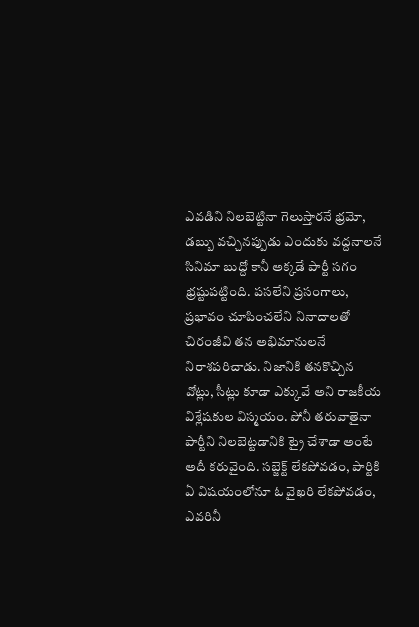ఎవడిని నిలబెట్టినా గెలుస్తారనే భ్రమో, డబ్బు వచ్చినప్పుడు ఎందుకు వద్దనాలనే సినిమా బుద్దో కానీ అక్కడే పార్టీ సగం భ్రష్టుపట్టింది. పసలేని ప్రసంగాలు, ప్రభావం చూపించలేని నినాదాలతో చిరంజీవి తన అభిమానులనే నిరాశపరిచాడు. నిజానికి తనకొచ్చిన వోట్లు, సీట్లు కూడా ఎక్కువే అని రాజకీయ విశ్లేషకుల విస్మయం. పోనీ తరువాతైనా పార్టీని నిలబెట్టడానికి ట్రై చేశాడా అంటే అదీ కరువైంది. సబ్జెక్ట్ లేకపోవడం, పార్టికి ఏ విషయంలోనూ ఓ వైఖరి లేకపోవడం, ఎవరినీ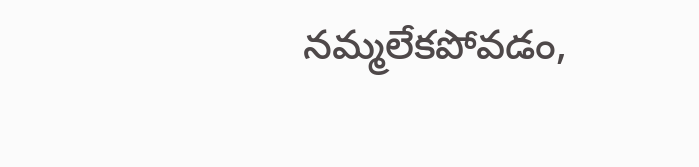నమ్మలేకపోవడం,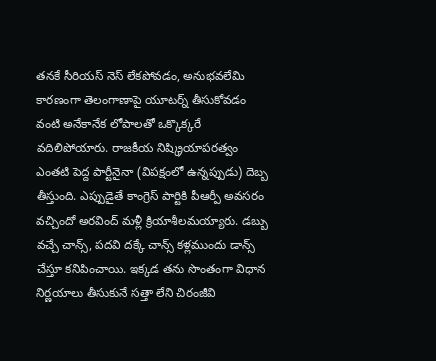తనకే సీరియస్ నెస్ లేకపోవడం, అనుభవలేమి కారణంగా తెలంగాణాపై యూటర్న్ తీసుకోవడం వంటి అనేకానేక లోపాలతో ఒక్కొక్కరే వదిలిపోయారు. రాజకీయ నిష్క్రియాపరత్వం ఎంతటి పెద్ద పార్టీనైనా (విపక్షంలో ఉన్నప్పుడు) దెబ్బ తీస్తుంది. ఎప్పుడైతే కాంగ్రెస్ పార్టికి పీఆర్పీ అవసరం వచ్చిందో అరవింద్ మళ్లీ క్రియాశీలమయ్యారు. డబ్బు వచ్చే చాన్స్, పదవి దక్కే చాన్స్ కళ్లముందు డాన్స్ చేస్తూ కనిపించాయి. ఇక్కడ తను సొంతంగా విధాన నిర్ణయాలు తీసుకునే సత్తా లేని చిరంజీవి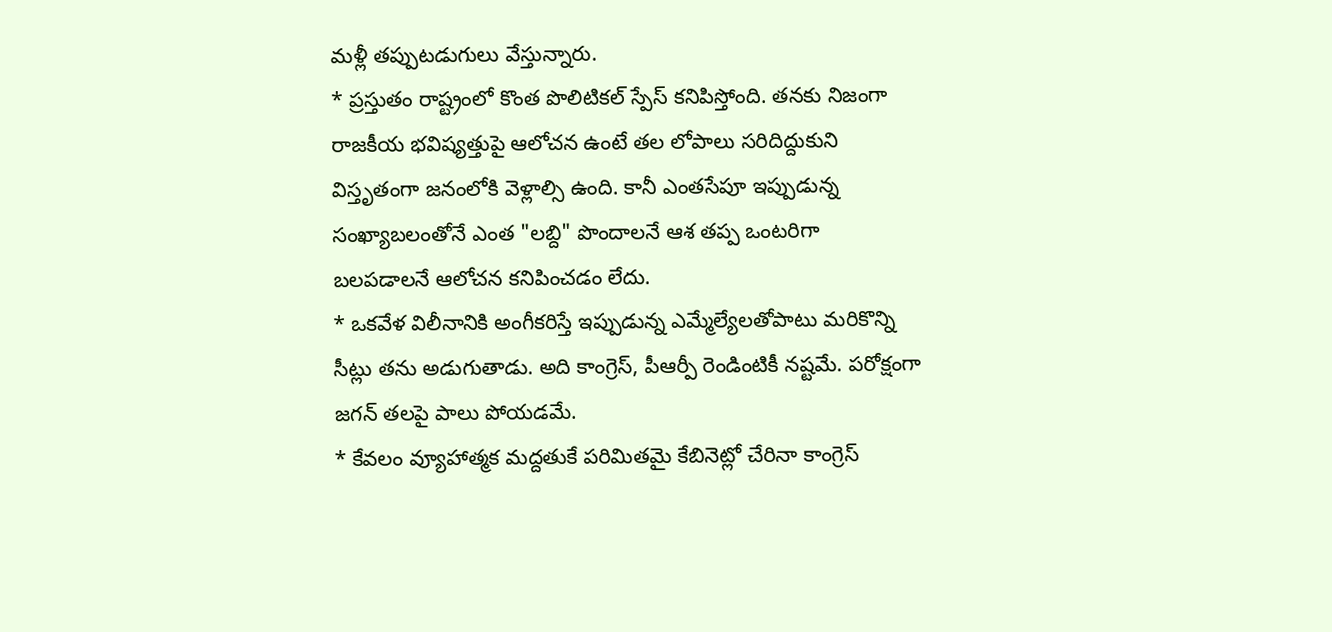మళ్లీ తప్పుటడుగులు వేస్తున్నారు.
* ప్రస్తుతం రాష్ట్రంలో కొంత పొలిటికల్ స్పేస్ కనిపిస్తోంది. తనకు నిజంగా రాజకీయ భవిష్యత్తుపై ఆలోచన ఉంటే తల లోపాలు సరిదిద్దుకుని విస్తృతంగా జనంలోకి వెళ్లాల్సి ఉంది. కానీ ఎంతసేపూ ఇప్పుడున్న సంఖ్యాబలంతోనే ఎంత "లబ్ది" పొందాలనే ఆశ తప్ప ఒంటరిగా బలపడాలనే ఆలోచన కనిపించడం లేదు.
* ఒకవేళ విలీనానికి అంగీకరిస్తే ఇప్పుడున్న ఎమ్మేల్యేలతోపాటు మరికొన్ని సీట్లు తను అడుగుతాడు. అది కాంగ్రెస్, పీఆర్పీ రెండింటికీ నష్టమే. పరోక్షంగా జగన్ తలపై పాలు పోయడమే.
* కేవలం వ్యూహాత్మక మద్దతుకే పరిమితమై కేబినెట్లో చేరినా కాంగ్రెస్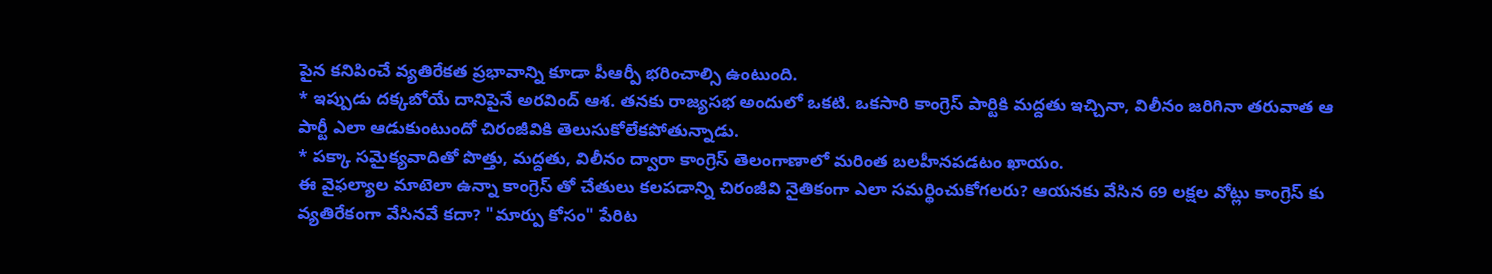పైన కనిపించే వ్యతిరేకత ప్రభావాన్ని కూడా పీఆర్పీ భరించాల్సి ఉంటుంది.
* ఇప్పుడు దక్కబోయే దానిపైనే అరవింద్ ఆశ. తనకు రాజ్యసభ అందులో ఒకటి. ఒకసారి కాంగ్రెస్ పార్టికి మద్దతు ఇచ్చినా, విలీనం జరిగినా తరువాత ఆ పార్టీ ఎలా ఆడుకుంటుందో చిరంజీవికి తెలుసుకోలేకపోతున్నాడు.
* పక్కా సమైక్యవాదితో పొత్తు, మద్దతు, విలీనం ద్వారా కాంగ్రెస్ తెలంగాణాలో మరింత బలహీనపడటం ఖాయం.
ఈ వైఫల్యాల మాటెలా ఉన్నా కాంగ్రెస్ తో చేతులు కలపడాన్ని చిరంజీవి నైతికంగా ఎలా సమర్థించుకోగలరు? ఆయనకు వేసిన 69 లక్షల వోట్లు కాంగ్రెస్ కు వ్యతిరేకంగా వేసినవే కదా? "మార్పు కోసం" పేరిట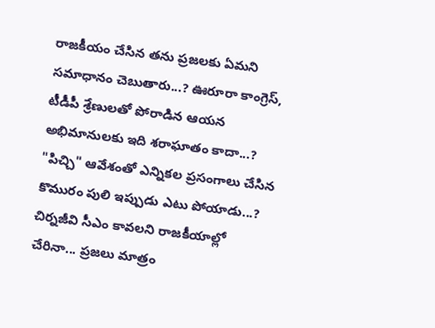రాజకీయం చేసిన తను ప్రజలకు ఏమని సమాధానం చెబుతారు...? ఊరూరా కాంగ్రెస్, టీడీపీ శ్రేణులతో పోరాడిన ఆయన అభిమానులకు ఇది శరాఘాతం కాదా...? "పిచ్చి" ఆవేశంతో ఎన్నికల ప్రసంగాలు చేసిన కొమురం పులి ఇప్పుడు ఎటు పోయాడు...? చిర్నజీవి సీఎం కావలని రాజకీయాల్లో చేరినా... ప్రజలు మాత్రం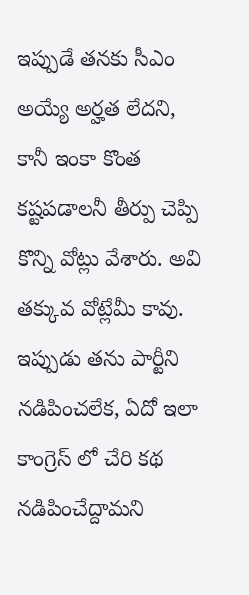ఇప్పుడే తనకు సీఎం అయ్యే అర్హత లేదని, కానీ ఇంకా కొంత కష్టపడాలనీ తీర్పు చెప్పి కొన్ని వోట్లు వేశారు. అవి తక్కువ వోట్లేమీ కావు. ఇప్పుడు తను పార్టీని నడిపించలేక, ఏదో ఇలా కాంగ్రెస్ లో చేరి కథ నడిపించేద్దామని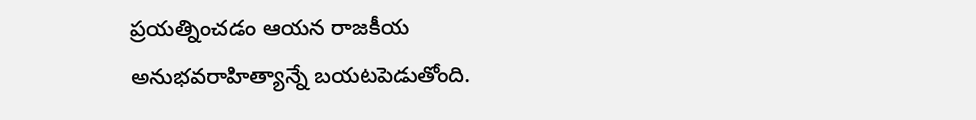ప్రయత్నించడం ఆయన రాజకీయ అనుభవరాహిత్యాన్నే బయటపెడుతోంది.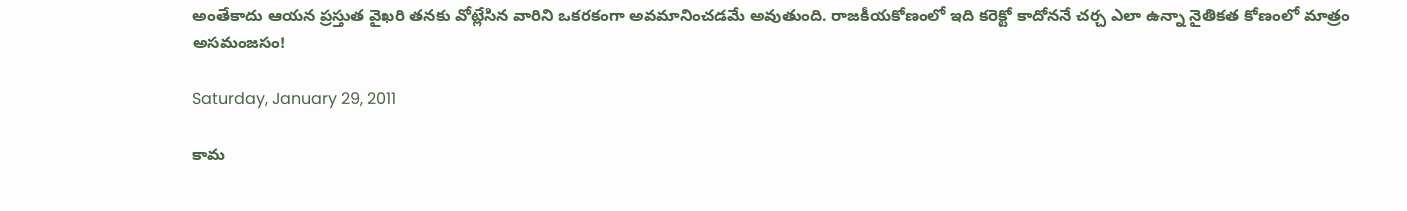అంతేకాదు ఆయన ప్రస్తుత వైఖరి తనకు వోట్లేసిన వారిని ఒకరకంగా అవమానించడమే అవుతుంది. రాజకీయకోణంలో ఇది కరెక్టో కాదోననే చర్చ ఎలా ఉన్నా నైతికత కోణంలో మాత్రం అసమంజసం!

Saturday, January 29, 2011

కామ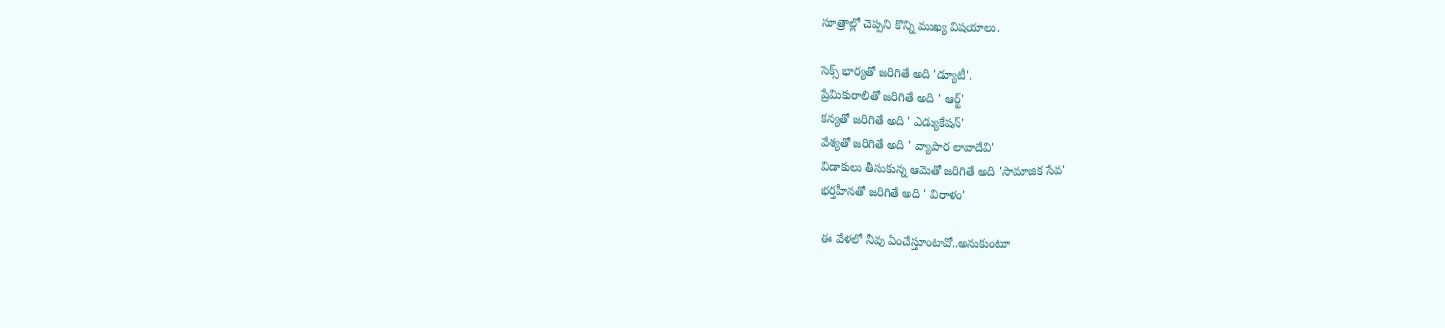సూత్రాల్లో చెప్పని కొన్ని ముఖ్య విషయాలు.

సెక్స్ భార్యతో జరిగితే అది 'డ్యూటీ'.
ప్రేమికురాలితో జరిగితే అది ' ఆర్ట్'
కన్యతో జరిగితే అది ' ఎడ్యుకేషన్'
వేశ్యతో జరిగితే అది ' వ్యాపార లావాదేవి'
విడాకులు తీసుకున్న ఆమెతో జరిగితే అది 'సామాజిక సేవ'
భర్తహీనతో జరిగితే అది ' విరాళం'

ఈ వేళలో నీవు ఏంచేస్తూంటావో..అనుకుంటూ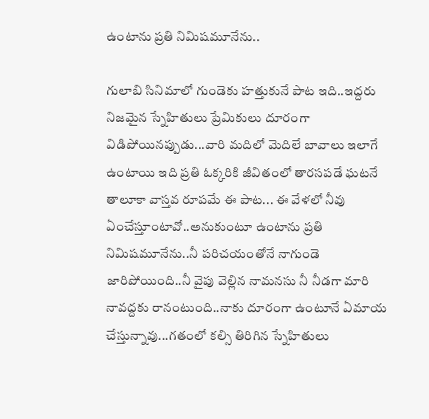ఉంటాను ప్రతి నిమిషమూనేను..

గులాబి సినిమాలో గుండెకు హత్తుకునే పాట ఇది..ఇద్దరు నిజమైన స్నేహితులు ప్రేమికులు దూరంగా విడిపోయినప్పుడు...వారి మదిలో మెదిలే బావాలు ఇలాగే ఉంటాయి ఇది ప్రతి ఓక్కరికి జీవితంలో తారసపడే ఘటనే తాలూకా వాస్తవ రూపమే ఈ పాట... ఈ వేళలో నీవు ఏంచేస్తూంటావో..అనుకుంటూ ఉంటాను ప్రతి నిమిషమూనేను..నీ పరిచయంతోనే నాగుండె జారిపోయింది..నీ వైపు వెల్లిన నామనసు నీ నీడగా మారి నావద్దకు రానంటుంది..నాకు దూరంగా ఉంటూనే ఏమాయ చేస్తున్నావు...గతంలో కల్సి తిరిగిన స్నేహితులు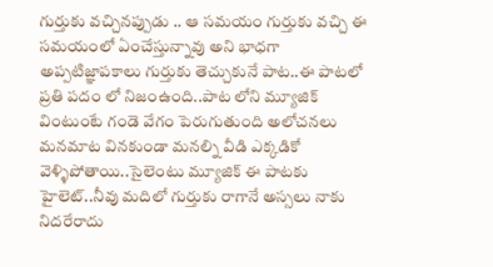గుర్తుకు వచ్చినప్పుడు .. ఆ సమయం గుర్తుకు వచ్చి ఈ సమయంలో ఏంచేస్తున్నావు అని భాధగా అప్పటిజ్ఞాపకాలు గుర్తుకు తెచ్చుకునే పాట..ఈ పాటలో ప్రతి పదం లో నిజంఉంది..పాట లోని మ్యూజిక్ వింటుంటే గండె వేగం పెరుగుతుంది అలోచనలు మనమాట వినకుండా మనల్ని వీడి ఎక్కడికో వెళ్ళిపోతాయి..సైలెంటు మ్యూజిక్ ఈ పాటకు హైలెట్..నీవు మదిలో గుర్తుకు రాగానే అస్సలు నాకు నిదరేరాదు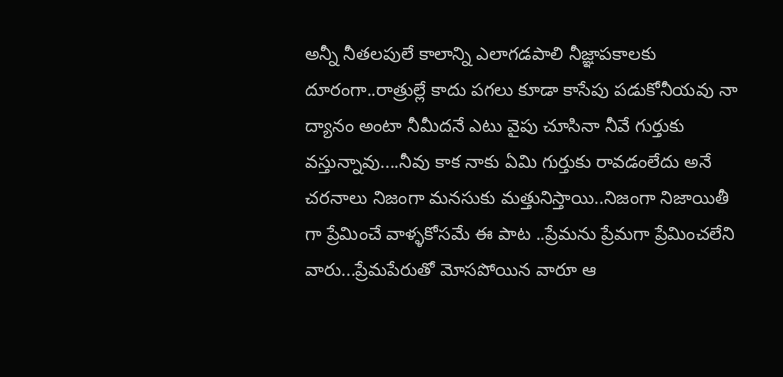అన్నీ నీతలపులే కాలాన్ని ఎలాగడపాలి నీజ్ఞాపకాలకు దూరంగా..రాత్రుల్లే కాదు పగలు కూడా కాసేపు పడుకోనీయవు నా ద్యానం అంటా నీమీదనే ఎటు వైపు చూసినా నీవే గుర్తుకు వస్తున్నావు....నీవు కాక నాకు ఏమి గుర్తుకు రావడంలేదు అనే చరనాలు నిజంగా మనసుకు మత్తునిస్తాయి..నిజంగా నిజాయితీ గా ప్రేమించే వాళ్ళకోసమే ఈ పాట ..ప్రేమను ప్రేమగా ప్రేమించలేని వారు...ప్రేమపేరుతో మోసపోయిన వారూ ఆ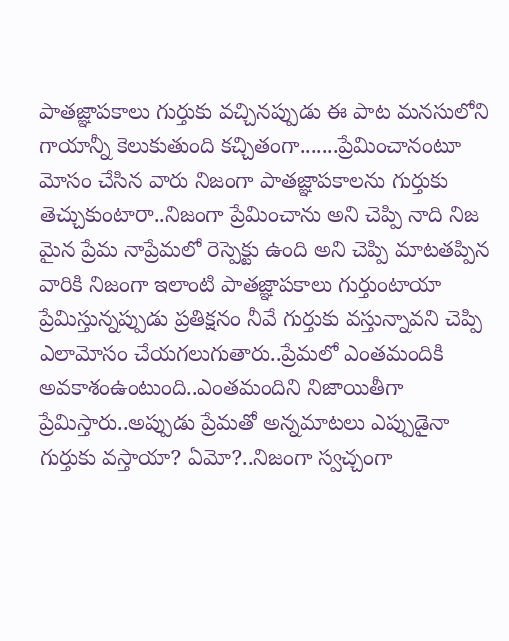పాతజ్ఞాపకాలు గుర్తుకు వచ్చినప్పుడు ఈ పాట మనసులోని గాయాన్నీ కెలుకుతుంది కచ్చితంగా.......ప్రేమించానంటూ మోసం చేసిన వారు నిజంగా పాతజ్ఞాపకాలను గుర్తుకు తెచ్చుకుంటారా..నిజంగా ప్రేమించాను అని చెప్పి నాది నిజ మైన ప్రేమ నాప్రేమలో రెస్పెక్టు ఉంది అని చెప్పి మాటతప్పిన వారికి నిజంగా ఇలాంటి పాతజ్ఞాపకాలు గుర్తుంటాయా ప్రేమిస్తున్నప్పుడు ప్రతిక్షనం నీవే గుర్తుకు వస్తున్నావని చెప్పి ఎలామోసం చేయగలుగుతారు..ప్రేమలో ఎంతమందికి అవకాశంఉంటుంది..ఎంతమందిని నిజాయితీగా ప్రేమిస్తారు..అప్పుడు ప్రేమతో అన్నమాటలు ఎప్పుడైనా గుర్తుకు వస్తాయా? ఏమో?..నిజంగా స్వచ్చంగా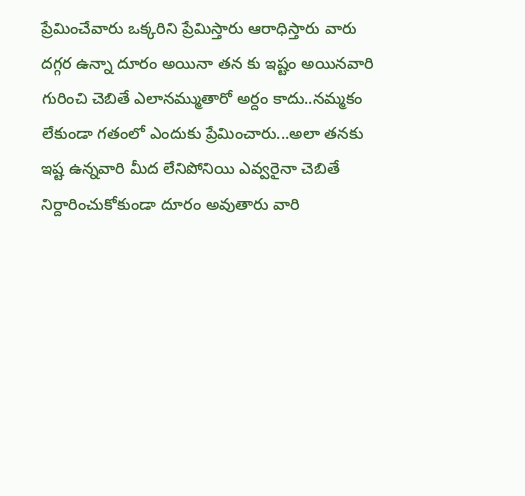ప్రేమించేవారు ఒక్కరిని ప్రేమిస్తారు ఆరాధిస్తారు వారు దగ్గర ఉన్నా దూరం అయినా తన కు ఇష్టం అయినవారి గురించి చెబితే ఎలానమ్ముతారో అర్దం కాదు..నమ్మకం లేకుండా గతంలో ఎందుకు ప్రేమించారు...అలా తనకు ఇష్ట ఉన్నవారి మీద లేనిపోనియి ఎవ్వరైనా చెబితే నిర్దారించుకోకుండా దూరం అవుతారు వారి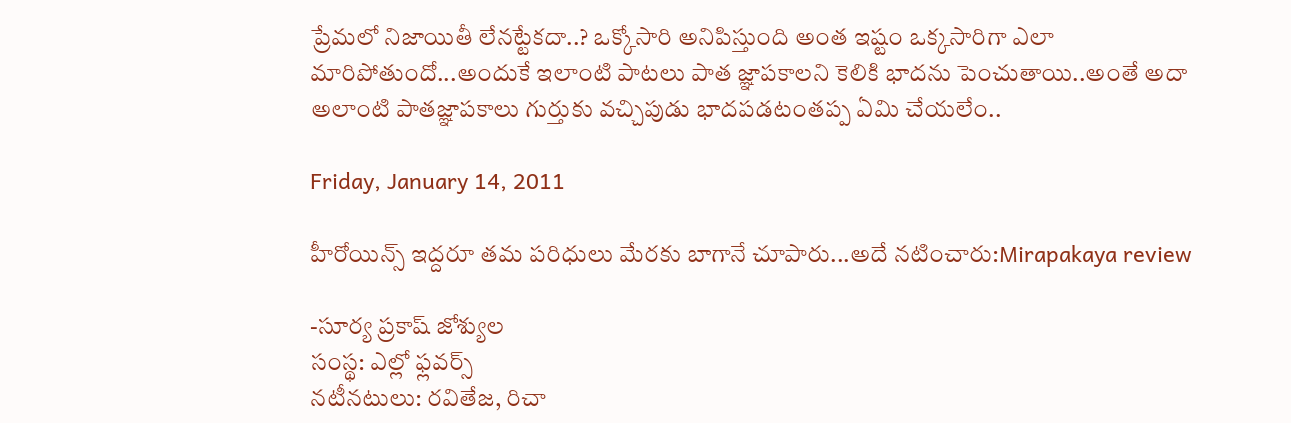ప్రేమలో నిజాయితీ లేనట్టేకదా..? ఒక్కోసారి అనిపిస్తుంది అంత ఇష్టం ఒక్కసారిగా ఎలా మారిపోతుందో...అందుకే ఇలాంటి పాటలు పాత జ్ఞాపకాలని కెలికి భాదను పెంచుతాయి..అంతే అదా అలాంటి పాతజ్ఞాపకాలు గుర్తుకు వచ్చిపుడు భాదపడటంతప్ప ఏమి చేయలేం..

Friday, January 14, 2011

హీరోయిన్స్ ఇద్దరూ తమ పరిధులు మేరకు బాగానే చూపారు...అదే నటించారు:Mirapakaya review

-సూర్య ప్రకాష్ జోశ్యుల
సంస్థ: ఎల్లో ఫ్లవర్స్‌
నటీనటులు: రవితేజ, రిచా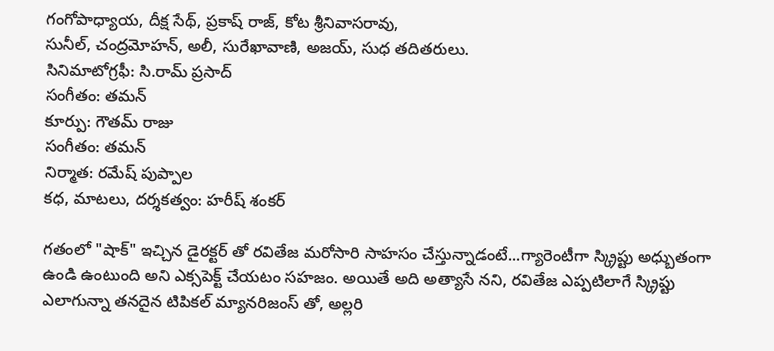గంగోపాధ్యాయ, దీక్ష సేథ్‌, ప్రకాష్ ‌రాజ్‌, కోట శ్రీనివాసరావు,
సునీల్‌, చంద్రమోహన్‌, అలీ, సురేఖావాణి, అజయ్‌, సుధ తదితరులు.
సినిమాటోగ్రఫీ: సి.రామ్ ప్రసాద్
సంగీతం: తమన్
కూర్పు: గౌతమ్ రాజు
సంగీతం: తమన్‌
నిర్మాత: రమేష్‌ పుప్పాల
కధ, మాటలు, దర్శకత్వం: హరీష్ శంకర్

గతంలో "షాక్" ఇచ్చిన డైరక్టర్ తో రవితేజ మరోసారి సాహసం చేస్తున్నాడంటే...గ్యారెంటీగా స్క్రిప్టు అధ్బుతంగా ఉండి ఉంటుంది అని ఎక్సపెక్ట్ చేయటం సహజం. అయితే అది అత్యాసే నని, రవితేజ ఎప్పటిలాగే స్క్రిప్టు ఎలాగున్నా తనదైన టిపికల్ మ్యానరిజంస్ తో, అల్లరి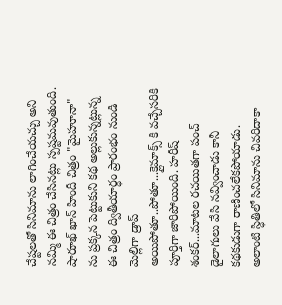చేష్టలతో సినిమాను లాగించేయచ్చు అని నమ్మి ఈ చిత్రం చేసినట్లు స్పష్టమవుతుంది. షారూఖ్ ఖాన్ హిందీ చిత్రం "మైహూనా" ను ప్రక్కన పెట్టుకుని కథ అల్లుకున్నట్లున్న ఈ చిత్రం ద్వితీయార్ధం ప్రారంభం నుండి మెల్లిగా డ్రాప్ అయిపోతూ..పోతూ...క్లైమాక్స్ కి వచ్చేసరికి పూర్తిగా జారిపోయింది. హరీష్ శంకర్...మాటల రచయితగా పంచ్ డైలాగులు వేసి నవ్వించాడు కానీ కథకుడుగా రాణించలేకపోయాడు. అలాంటి స్ధితిలో సినిమాను చివరిదాకా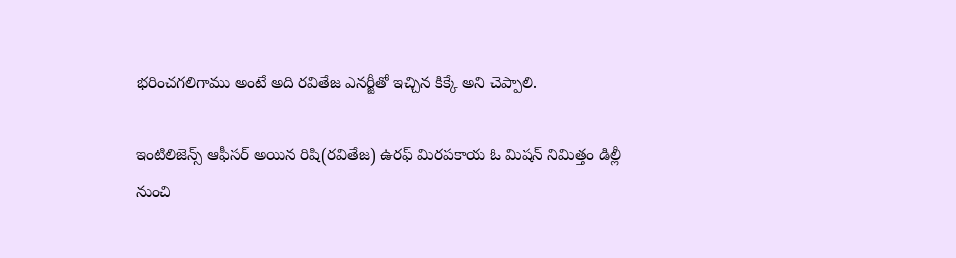భరించగలిగాము అంటే అది రవితేజ ఎనర్జీతో ఇచ్చిన కిక్కే అని చెప్పాలి.

ఇంటిలిజెన్స్ ఆఫీసర్ అయిన రిషి(రవితేజ) ఉరఫ్ మిరపకాయ ఓ మిషన్ నిమిత్తం డిల్లీ నుంచి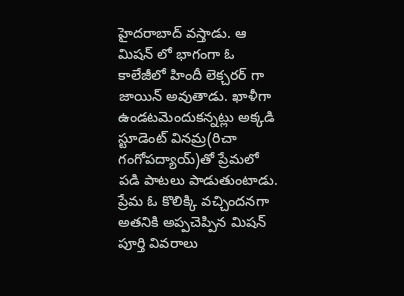హైదరాబాద్ వస్తాడు. ఆ మిషన్ లో భాగంగా ఓ కాలేజీలో హిందీ లెక్చరర్ గా జాయిన్ అవుతాడు. ఖాళీగా ఉండటమెందుకన్నట్లు అక్కడి స్టూడెంట్ వినమ్ర(రిచా గంగోపద్యాయ్)తో ప్రేమలో పడి పాటలు పాడుతుంటాడు. ప్రేమ ఓ కొలిక్కి వచ్చిందనగా అతనికి అప్పచెప్పిన మిషన్ పూర్తి వివరాలు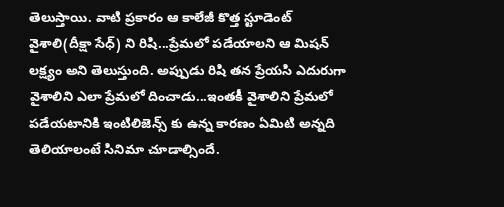తెలుస్తాయి. వాటి ప్రకారం ఆ కాలేజీ కొత్త స్టూడెంట్ వైశాలి(దీక్షా సేధ్) ని రిషి...ప్రేమలో పడేయాలని ఆ మిషన్ లక్ష్యం అని తెలుస్తుంది. అప్పుడు రిషి తన ప్రేయసి ఎదురుగా వైశాలిని ఎలా ప్రేమలో దించాడు...ఇంతకీ వైశాలిని ప్రేమలో పడేయటానికి ఇంటిలిజెన్స్ కు ఉన్న కారణం ఏమిటి అన్నది తెలియాలంటే సినిమా చూడాల్సిందే.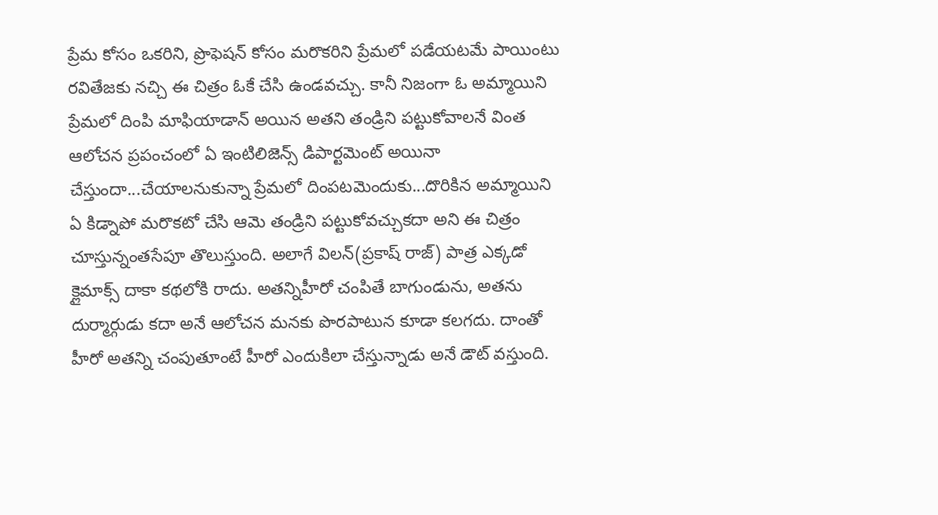ప్రేమ కోసం ఒకరిని, ప్రొఫెషన్ కోసం మరొకరిని ప్రేమలో పడేయటమే పాయింటు రవితేజకు నచ్చి ఈ చిత్రం ఓకే చేసి ఉండవచ్చు. కానీ నిజంగా ఓ అమ్మాయిని ప్రేమలో దింపి మాఫియాడాన్ అయిన అతని తండ్రిని పట్టుకోవాలనే వింత ఆలోచన ప్రపంచంలో ఏ ఇంటిలిజెన్స్ డిపార్టమెంట్ అయినా చేస్తుందా...చేయాలనుకున్నా ప్రేమలో దింపటమెందుకు...దొరికిన అమ్మాయిని ఏ కిడ్నాపో మరొకటో చేసి ఆమె తండ్రిని పట్టుకోవచ్చుకదా అని ఈ చిత్రం చూస్తున్నంతసేపూ తొలుస్తుంది. అలాగే విలన్(ప్రకాష్ రాజ్) పాత్ర ఎక్కడో క్లైమాక్స్ దాకా కథలోకి రాదు. అతన్నిహీరో చంపితే బాగుండును, అతను దుర్మార్గుడు కదా అనే ఆలోచన మనకు పొరపాటున కూడా కలగదు. దాంతో హీరో అతన్ని చంపుతూంటే హీరో ఎందుకిలా చేస్తున్నాడు అనే డౌట్ వస్తుంది.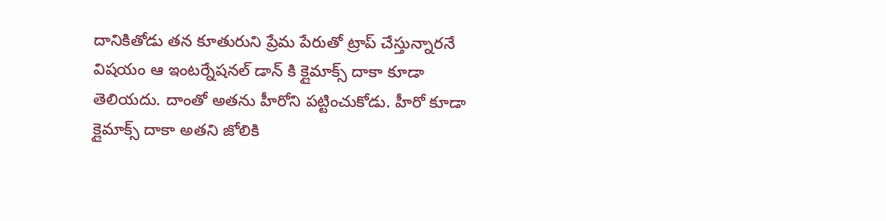దానికితోడు తన కూతురుని ప్రేమ పేరుతో ట్రాప్ చేస్తున్నారనే విషయం ఆ ఇంటర్నేషనల్ డాన్ కి క్లైమాక్స్ దాకా కూడా తెలియదు. దాంతో అతను హీరోని పట్టించుకోడు. హీరో కూడా క్లైమాక్స్ దాకా అతని జోలికి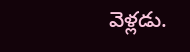వెళ్లడు.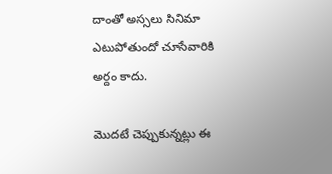దాంతో అస్సలు సినిమా ఎటుపోతుందో చూసేవారికి అర్దం కాదు.

మొదటే చెప్పుకున్నట్లు ఈ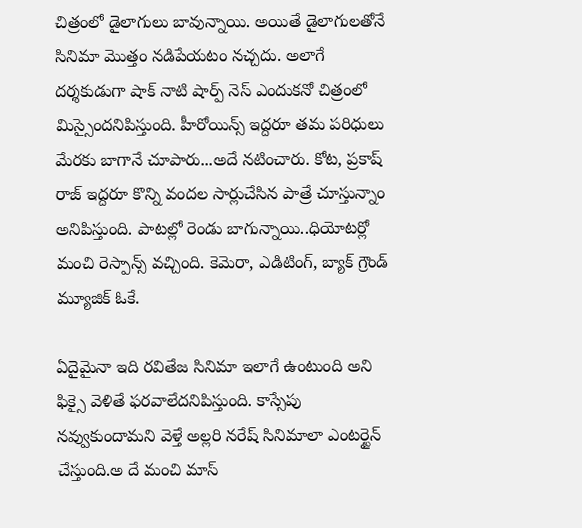చిత్రంలో డైలాగులు బావున్నాయి. అయితే డైలాగులతోనే సినిమా మొత్తం నడిపేయటం నచ్చదు. అలాగే దర్శకుడుగా షాక్ నాటి షార్ప్ నెస్ ఎందుకనో చిత్రంలో మిస్సైందనిపిస్తుంది. హీరోయిన్స్ ఇద్దరూ తమ పరిధులు మేరకు బాగానే చూపారు...అదే నటించారు. కోట, ప్రకాష్ రాజ్ ఇద్దరూ కొన్ని వందల సార్లుచేసిన పాత్రే చూస్తున్నాం అనిపిస్తుంది. పాటల్లో రెండు బాగున్నాయి..ధియోటర్లో మంచి రెస్పాన్స్ వచ్చింది. కెమెరా, ఎడిటింగ్, బ్యాక్ గ్రౌండ్ మ్యూజిక్ ఓకే.

ఏదైమైనా ఇది రవితేజ సినిమా ఇలాగే ఉంటుంది అని ఫిక్సై వెళితే ఫరవాలేదనిపిస్తుంది. కాస్సేపు నవ్వుకుందామని వెళ్తే అల్లరి నరేష్ సినిమాలా ఎంటర్టైన్ చేస్తుంది.అ దే మంచి మాస్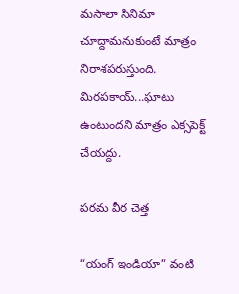మసాలా సినిమా చూద్దామనుకుంటే మాత్రం నిరాశపరుస్తుంది. మిరపకాయ్...ఘాటు ఉంటుందని మాత్రం ఎక్సపెక్ట్ చేయద్దు.

పరమ వీర చెత్త

“యంగ్ ఇండియా” వంటి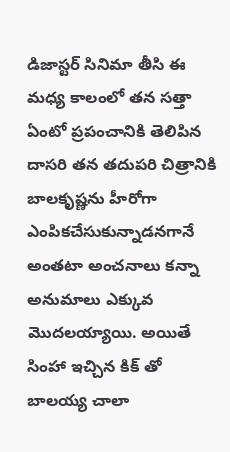డిజాస్టర్ సినిమా తీసి ఈ మధ్య కాలంలో తన సత్తా ఏంటో ప్రపంచానికి తెలిపిన దాసరి తన తదుపరి చిత్రానికి బాలకృష్ణను హీరోగా ఎంపికచేసుకున్నాడనగానే అంతటా అంచనాలు కన్నా అనుమాలు ఎక్కువ మొదలయ్యాయి. అయితే సింహా ఇచ్చిన కిక్ తో బాలయ్య చాలా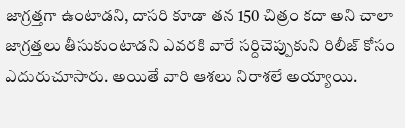జాగ్రత్తగా ఉంటాడని, దాసరి కూడా తన 150 చిత్రం కదా అని చాలా జాగ్రత్తలు తీసుకుంటాడని ఎవరకి వారే సర్దిచెప్పుకుని రిలీజ్ కోసం ఎదురుచూసారు. అయితే వారి ఆశలు నిరాశలే అయ్యాయి.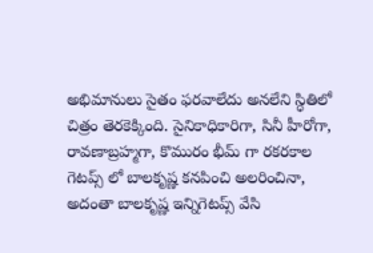అభిమానులు సైతం ఫరవాలేదు అనలేని స్ధితిలో చిత్రం తెరకెక్కింది. సైనికాధికారిగా, సినీ హీరోగా, రావణాబ్రహ్మగా, కొమురం భీమ్ గా రకరకాల గెటప్స్ లో బాలకృష్ణ కనపించి అలరించినా, అదంతా బాలకృష్ణ ఇన్నిగెటప్స్ వేసి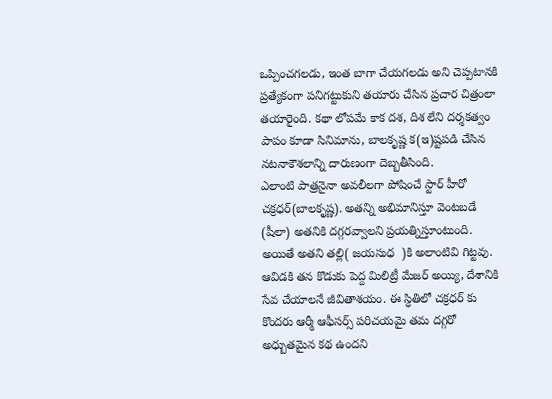ఒప్పించగలడు, ఇంత బాగా చేయగలడు అని చెప్పటానకి ప్రత్యేకంగా పనిగట్టుకుని తయారు చేసిన ప్రచార చిత్రంలా తయారైంది. కథా లోపమే కాక దశ, దిశ లేని దర్శకత్వం పాపం కూడా సినిమాను, బాలకృష్ణ క(ఇ)ష్టపడి చేసిన నటనాకౌశలాన్ని దారుణంగా దెబ్బతీసింది.
ఎలాంటి పాత్రనైనా అవలీలగా పోషించే స్టార్ హీరో చక్రధర్(బాలకృష్ణ). అతన్ని అభిమానిస్తూ వెంటబడే (షీలా) అతనికి దగ్గరవ్వాలని ప్రయత్నిస్తూంటుంది. అయితే అతని తల్లి( జయసుధ  )కి అలాంటివి గిట్టవు. ఆవిడకి తన కొడుకు పెద్ద మిలిట్రీ మేజర్ అయ్యి, దేశానికి సేవ చేయాలనే జీవితాశయం. ఈ స్ధితిలో చక్రధర్ కు కొందరు ఆర్మీ ఆఫీసర్స్ పరిచయమై తమ దగ్గరో అధ్బుతమైన కథ ఉందని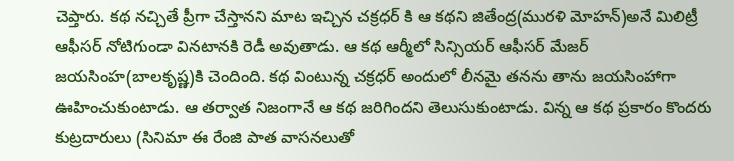చెప్తారు. కథ నచ్చితే ప్రీగా చేస్తానని మాట ఇచ్చిన చక్రధర్ కి ఆ కథని జితేంద్ర(మురళి మోహన్)అనే మిలిట్రీ ఆఫీసర్ నోటిగుండా వినటానకి రెడీ అవుతాడు. ఆ కథ ఆర్మీలో సిన్సియర్ ఆఫీసర్ మేజర్ జయసింహ(బాలకృష్ణ)కి చెందింది. కథ వింటున్న చక్రధర్ అందులో లీనమై తనను తాను జయసింహాగా ఊహించుకుంటాడు. ఆ తర్వాత నిజంగానే ఆ కథ జరిగిందని తెలుసుకుంటాడు. విన్న ఆ కథ ప్రకారం కొందరు కుట్రదారులు (సినిమా ఈ రేంజి పాత వాసనలుతో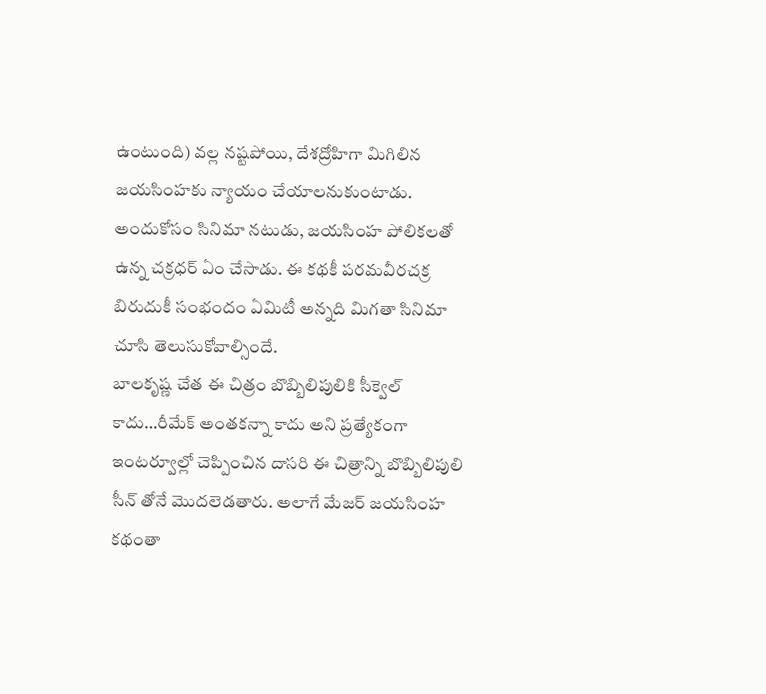ఉంటుంది) వల్ల నష్టపోయి, దేశద్రోహిగా మిగిలిన జయసింహకు న్యాయం చేయాలనుకుంటాడు. అందుకోసం సినిమా నటుడు, జయసింహ పోలికలతో ఉన్న చక్రధర్ ఏం చేసాడు. ఈ కథకీ పరమవీరచక్ర బిరుదుకీ సంభందం ఏమిటీ అన్నది మిగతా సినిమా చూసి తెలుసుకోవాల్సిందే.
బాలకృష్ణ చేత ఈ చిత్రం బొబ్బిలిపులికి సీక్వెల్ కాదు…రీమేక్ అంతకన్నా కాదు అని ప్రత్యేకంగా ఇంటర్వూల్లో చెప్పించిన దాసరి ఈ చిత్రాన్ని బొబ్బిలిపులి సీన్ తోనే మొదలెడతారు. అలాగే మేజర్ జయసింహ కథంతా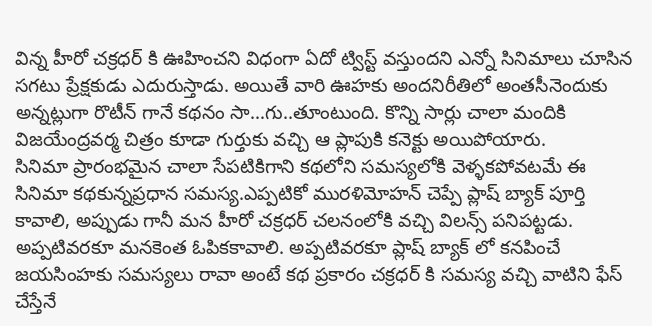విన్న హీరో చక్రధర్ కి ఊహించని విధంగా ఏదో ట్విస్ట్ వస్తుందని ఎన్నో సినిమాలు చూసిన సగటు ప్రేక్షకుడు ఎదురుస్తాడు. అయితే వారి ఊహకు అందనిరీతిలో అంతసీనెందుకు అన్నట్లుగా రొటీన్ గానే కథనం సా…గు..తూంటుంది. కొన్ని సార్లు చాలా మందికి విజయేంద్రవర్మ చిత్రం కూడా గుర్తుకు వచ్చి ఆ ప్లాపుకి కనెక్టు అయిపోయారు.
సినిమా ప్రారంభమైన చాలా సేపటికిగాని కథలోని సమస్యలోకి వెళ్ళకపోవటమే ఈ సినిమా కథకున్నప్రధాన సమస్య.ఎప్పటికో మురళిమోహన్ చెప్పే ప్లాష్ బ్యాక్ పూర్తి కావాలి, అప్పుడు గానీ మన హీరో చక్రధర్ చలనంలోకి వచ్చి విలన్స్ పనిపట్టడు. అప్పటివరకూ మనకెంత ఓపికకావాలి. అప్పటివరకూ ప్లాష్ బ్యాక్ లో కనపించే జయసింహకు సమస్యలు రావా అంటే కథ ప్రకారం చక్రధర్ కి సమస్య వచ్చి వాటిని ఫేస్ చేస్తేనే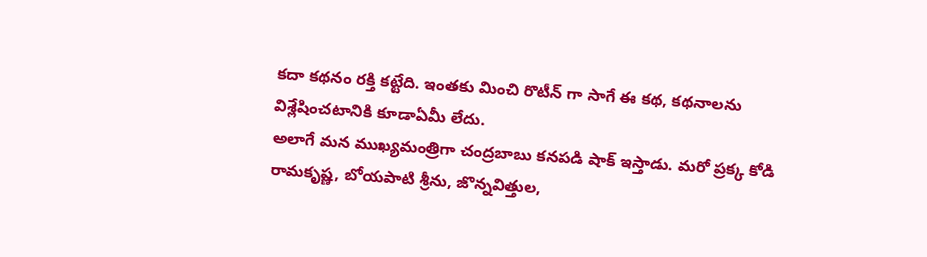కదా కథనం రక్తి కట్టేది. ఇంతకు మించి రొటీన్ గా సాగే ఈ కథ, కథనాలను విశ్లేషించటానికి కూడాఏమీ లేదు.
అలాగే మన ముఖ్యమంత్రిగా చంద్రబాబు కనపడి షాక్ ఇస్తాడు. మరో ప్రక్క కోడి రామకృష్ణ, బోయపాటి శ్రీను, జొన్నవిత్తుల,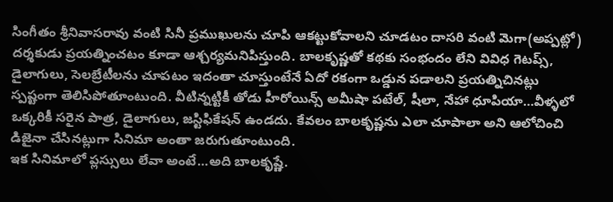సింగీతం శ్రీనివాసరావు వంటి సినీ ప్రముఖులను చూపి ఆకట్టుకోవాలని చూడటం దాసరి వంటి మెగా(అప్పట్లో) దర్శకుడు ప్రయత్నించటం కూడా ఆశ్చర్యమనిపిస్తుంది. బాలకృష్ణతో కథకు సంభందం లేని వివిధ గెటప్స్, డైలాగులు, సెలబ్రేటీలను చూపటం ఇదంతా చూస్తుంటేనే ఏదో రకంగా ఒడ్డున పడాలని ప్రయత్నిచినట్లు స్పష్టంగా తెలిసిపోతూంటుంది. వీటిన్నట్టికీ తోడు హీరోయిన్స్ అమీషా పటేల్, షీలా, నేహా ధూపియా…వీళ్ళలో ఒక్కరికీ సరైన పాత్ర, డైలాగులు, జస్టిఫికేషన్ ఉండదు. కేవలం బాలకృష్ణను ఎలా చూపాలా అని ఆలోచించి డిజైనా చేసినట్లుగా సినిమా అంతా జరుగుతూంటుంది.
ఇక సినిమాలో ప్లస్సులు లేవా అంటే…అది బాలకృష్ణే.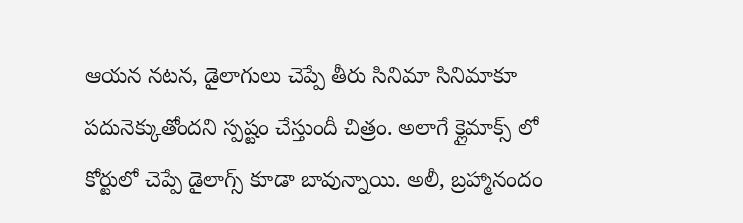ఆయన నటన, డైలాగులు చెప్పే తీరు సినిమా సినిమాకూ పదునెక్కుతోందని స్పష్టం చేస్తుందీ చిత్రం. అలాగే క్లైమాక్స్ లో కోర్టులో చెప్పే డైలాగ్స్ కూడా బావున్నాయి. అలీ, బ్రహ్మానందం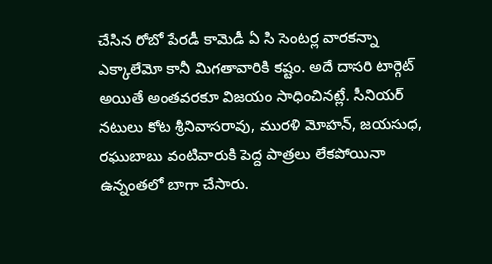చేసిన రోబో పేరడీ కామెడీ ఏ సి సెంటర్ల వారకన్నా ఎక్కాలేమో కానీ మిగతావారికి కష్టం. అదే దాసరి టార్గెట్ అయితే అంతవరకూ విజయం సాధించినట్లే. సీనియర్ నటులు కోట శ్రీనివాసరావు, మురళి మోహన్, జయసుధ, రఘుబాబు వంటివారుకి పెద్ద పాత్రలు లేకపోయినా ఉన్నంతలో బాగా చేసారు.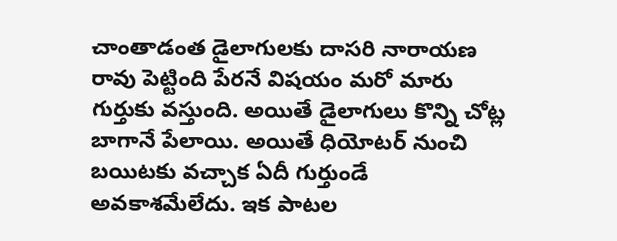చాంతాడంత డైలాగులకు దాసరి నారాయణ రావు పెట్టింది పేరనే విషయం మరో మారు గుర్తుకు వస్తుంది. అయితే డైలాగులు కొన్ని చోట్ల బాగానే పేలాయి. అయితే ధియోటర్ నుంచి బయిటకు వచ్చాక ఏదీ గుర్తుండే అవకాశమేలేదు. ఇక పాటల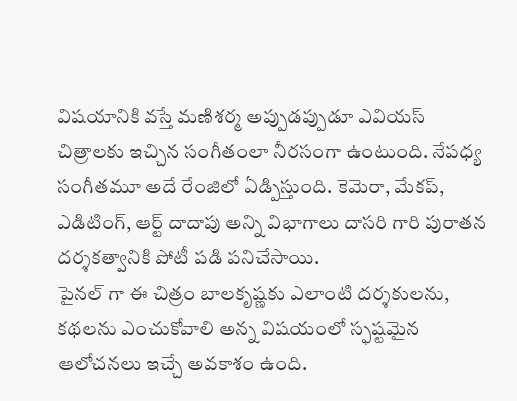విషయానికి వస్తే మణిశర్మ అప్పుడప్పుడూ ఎవియస్ చిత్రాలకు ఇచ్చిన సంగీతంలా నీరసంగా ఉంటుంది. నేపధ్య సంగీతమూ అదే రేంజిలో ఏడ్పిస్తుంది. కెమెరా, మేకప్, ఎడిటింగ్, ఆర్ట్ దాదాపు అన్ని విభాగాలు దాసరి గారి పురాతన దర్శకత్వానికి పోటీ పడి పనిచేసాయి.
పైనల్ గా ఈ చిత్రం బాలకృష్ణకు ఎలాంటి దర్శకులను, కథలను ఎంచుకోవాలి అన్న విషయంలో స్ఫష్టమైన ఆలోచనలు ఇచ్చే అవకాశం ఉంది.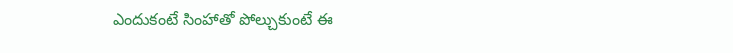ఎందుకంటే సింహాతో పోల్చుకుంటే ఈ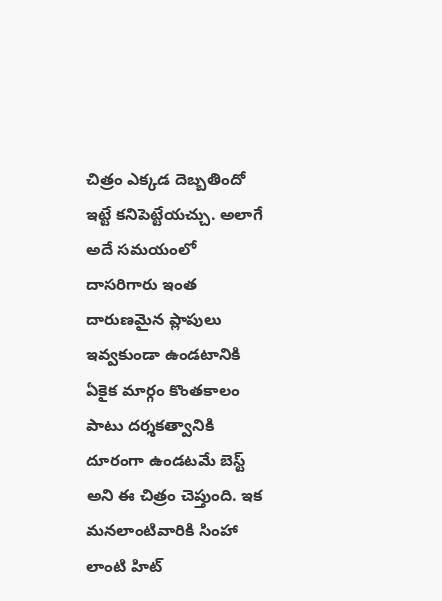చిత్రం ఎక్కడ దెబ్బతిందో ఇట్టే కనిపెట్టేయచ్చు. అలాగే అదే సమయంలో దాసరిగారు ఇంత దారుణమైన ప్లాపులు ఇవ్వకుండా ఉండటానికి ఏకైక మార్గం కొంతకాలం పాటు దర్శకత్వానికి దూరంగా ఉండటమే బెస్ట్ అని ఈ చిత్రం చెప్తుంది. ఇక మనలాంటివారికి సింహా లాంటి హిట్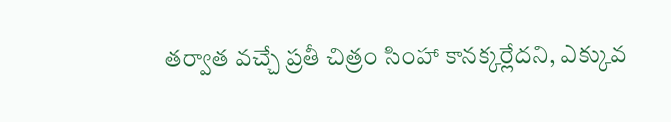తర్వాత వచ్చే ప్రతీ చిత్రం సింహా కానక్కర్లేదని, ఎక్కువ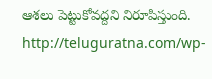ఆశలు పెట్టుకోవద్దని నిరూపిస్తుంది.
http://teluguratna.com/wp-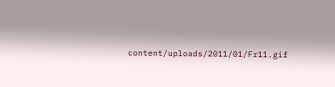content/uploads/2011/01/Fr11.gif